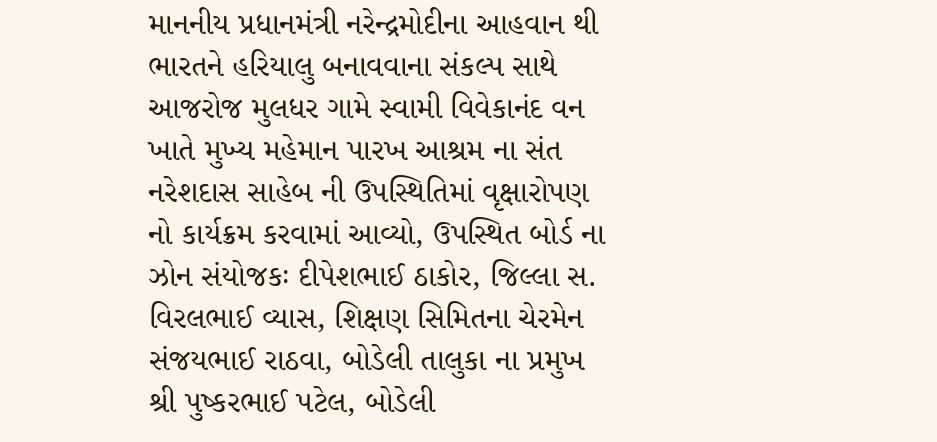માનનીય પ્રધાનમંત્રી નરેન્દ્રમોદીના આહવાન થી ભારતને હરિયાલુ બનાવવાના સંકલ્પ સાથે આજરોજ મુલધર ગામે સ્વામી વિવેકાનંદ વન ખાતે મુખ્ય મહેમાન પારખ આશ્રમ ના સંત નરેશદાસ સાહેબ ની ઉપસ્થિતિમાં વૃક્ષારોપણ નો કાર્યક્રમ કરવામાં આવ્યો, ઉપસ્થિત બોર્ડ ના ઝોન સંયોજકઃ દીપેશભાઈ ઠાકોર, જિલ્લા સ. વિરલભાઈ વ્યાસ, શિક્ષણ સિમિતના ચેરમેન સંજયભાઈ રાઠવા, બોડેલી તાલુકા ના પ્રમુખ શ્રી પુષ્કરભાઈ પટેલ, બોડેલી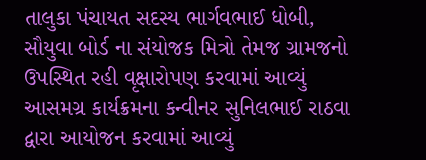તાલુકા પંચાયત સદસ્ય ભાર્ગવભાઈ ધોબી, સૌયુવા બોર્ડ ના સંયોજક મિત્રો તેમજ ગ્રામજનો ઉપસ્થિત રહી વૃક્ષારોપણ કરવામાં આવ્યું આસમગ્ર કાર્યક્રમના કન્વીનર સુનિલભાઈ રાઠવા દ્વારા આયોજન કરવામાં આવ્યું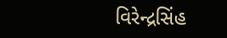વિરેન્દ્રસિંહ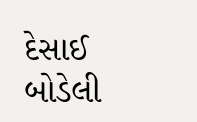દેસાઈ બોડેલી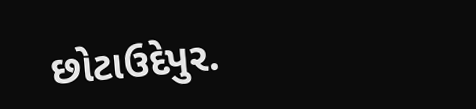છોટાઉદેપુર.